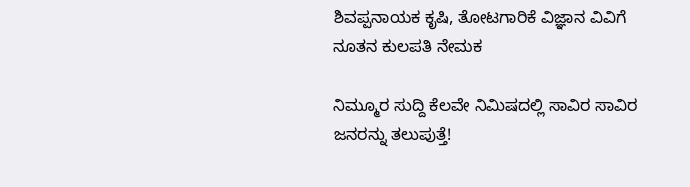ಶಿವಪ್ಪನಾಯಕ ಕೃಷಿ, ತೋಟಗಾರಿಕೆ ವಿಜ್ಞಾನ ವಿವಿಗೆ ನೂತನ ಕುಲಪತಿ ನೇಮಕ

ನಿಮ್ಮೂರ ಸುದ್ದಿ ಕೆಲವೇ ನಿಮಿಷದಲ್ಲಿ ಸಾವಿರ ಸಾವಿರ ಜನರನ್ನು ತಲುಪುತ್ತೆ!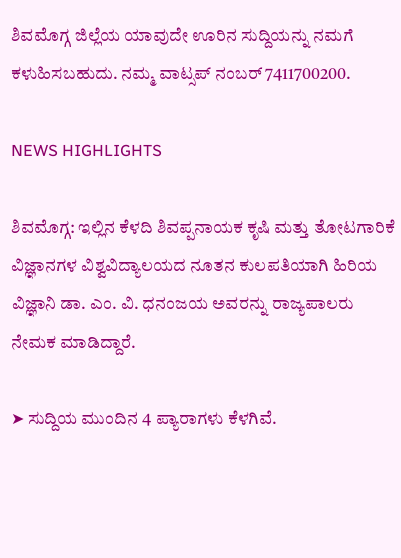ಶಿವಮೊಗ್ಗ ಜಿಲ್ಲೆಯ ಯಾವುದೇ ಊರಿನ ಸುದ್ದಿಯನ್ನು ನಮಗೆ ಕಳುಹಿಸಬಹುದು. ನಮ್ಮ ವಾಟ್ಸಪ್‌ ನಂಬರ್ 7411700200.

NEWS HIGHLIGHTS

ಶಿವಮೊಗ್ಗ: ಇಲ್ಲಿನ ಕೆಳದಿ ಶಿವಪ್ಪನಾಯಕ ಕೃಷಿ ಮತ್ತು ತೋಟಗಾರಿಕೆ ವಿಜ್ಞಾನಗಳ ವಿಶ್ವವಿದ್ಯಾಲಯದ ನೂತನ ಕುಲಪತಿಯಾಗಿ ಹಿರಿಯ ವಿಜ್ಞಾನಿ ಡಾ. ಎಂ. ವಿ. ಧನಂಜಯ ಅವರನ್ನು ರಾಜ್ಯಪಾಲರು ನೇಮಕ ಮಾಡಿದ್ದಾರೆ.

➤ ಸುದ್ದಿಯ ಮುಂದಿನ 4 ಪ್ಯಾರಾಗಳು ಕೆಳಗಿವೆ.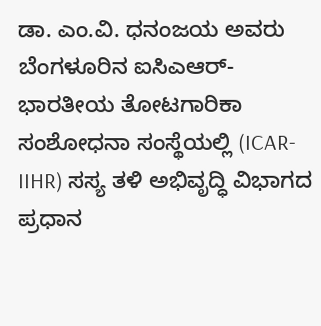ಡಾ. ಎಂ.ವಿ. ಧನಂಜಯ ಅವರು ಬೆಂಗಳೂರಿನ ಐಸಿಎಆರ್-ಭಾರತೀಯ ತೋಟಗಾರಿಕಾ ಸಂಶೋಧನಾ ಸಂಸ್ಥೆಯಲ್ಲಿ (ICAR-IIHR) ಸಸ್ಯ ತಳಿ ಅಭಿವೃದ್ಧಿ ವಿಭಾಗದ ಪ್ರಧಾನ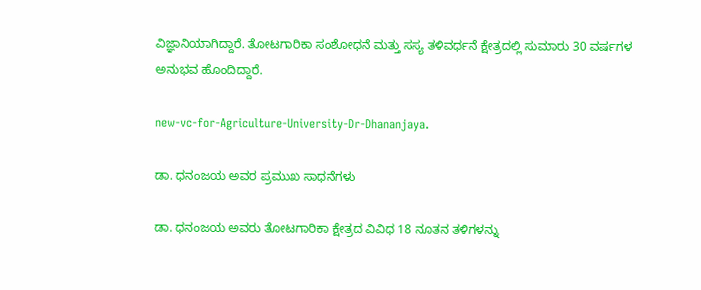ವಿಜ್ಞಾನಿಯಾಗಿದ್ದಾರೆ. ತೋಟಗಾರಿಕಾ ಸಂಶೋಧನೆ ಮತ್ತು ಸಸ್ಯ ತಳಿವರ್ಧನೆ ಕ್ಷೇತ್ರದಲ್ಲಿ ಸುಮಾರು 30 ವರ್ಷಗಳ ಅನುಭವ ಹೊಂದಿದ್ದಾರೆ.

new-vc-for-Agriculture-University-Dr-Dhananjaya.

ಡಾ. ಧನಂಜಯ ಅವರ ಪ್ರಮುಖ ಸಾಧನೆಗಳು

ಡಾ. ಧನಂಜಯ ಅವರು ತೋಟಗಾರಿಕಾ ಕ್ಷೇತ್ರದ ವಿವಿಧ 18 ನೂತನ ತಳಿಗಳನ್ನು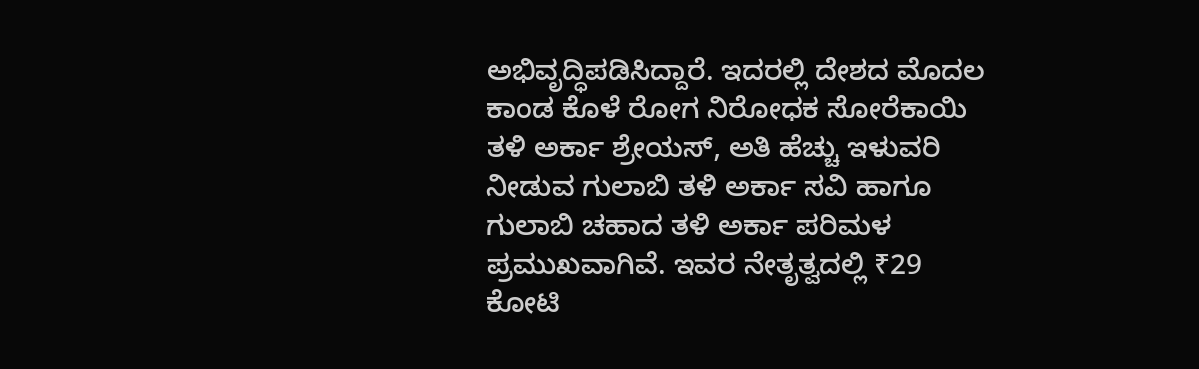ಅಭಿವೃದ್ಧಿಪಡಿಸಿದ್ದಾರೆ. ಇದರಲ್ಲಿ ದೇಶದ ಮೊದಲ ಕಾಂಡ ಕೊಳೆ ರೋಗ ನಿರೋಧಕ ಸೋರೆಕಾಯಿ ತಳಿ ಅರ್ಕಾ ಶ್ರೇಯಸ್, ಅತಿ ಹೆಚ್ಚು ಇಳುವರಿ ನೀಡುವ ಗುಲಾಬಿ ತಳಿ ಅರ್ಕಾ ಸವಿ ಹಾಗೂ ಗುಲಾಬಿ ಚಹಾದ ತಳಿ ಅರ್ಕಾ ಪರಿಮಳ ಪ್ರಮುಖವಾಗಿವೆ. ಇವರ ನೇತೃತ್ವದಲ್ಲಿ ₹29 ಕೋಟಿ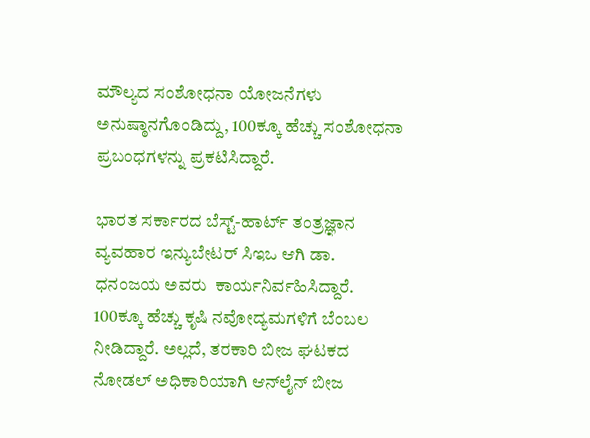ಮೌಲ್ಯದ ಸಂಶೋಧನಾ ಯೋಜನೆಗಳು ಅನುಷ್ಠಾನಗೊಂಡಿದ್ದು, 100ಕ್ಕೂ ಹೆಚ್ಚು ಸಂಶೋಧನಾ ಪ್ರಬಂಧಗಳನ್ನು ಪ್ರಕಟಿಸಿದ್ದಾರೆ.

ಭಾರತ ಸರ್ಕಾರದ ಬೆಸ್ಟ್‌-ಹಾರ್ಟ್‌ ತಂತ್ರಜ್ಞಾನ ವ್ಯವಹಾರ ಇನ್ಯುಬೇಟರ್ ಸಿಇಒ ಆಗಿ ಡಾ. ಧನಂಜಯ ಅವರು  ಕಾರ್ಯನಿರ್ವಹಿಸಿದ್ದಾರೆ. 100ಕ್ಕೂ ಹೆಚ್ಚು ಕೃಷಿ ನವೋದ್ಯಮಗಳಿಗೆ ಬೆಂಬಲ ನೀಡಿದ್ದಾರೆ. ಅಲ್ಲದೆ, ತರಕಾರಿ ಬೀಜ ಘಟಕದ ನೋಡಲ್ ಅಧಿಕಾರಿಯಾಗಿ ಆನ್‌ಲೈನ್ ಬೀಜ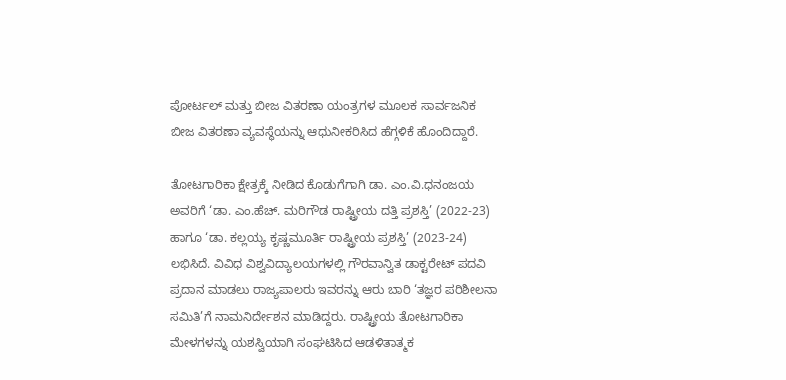ಪೋರ್ಟಲ್ ಮತ್ತು ಬೀಜ ವಿತರಣಾ ಯಂತ್ರಗಳ ಮೂಲಕ ಸಾರ್ವಜನಿಕ ಬೀಜ ವಿತರಣಾ ವ್ಯವಸ್ಥೆಯನ್ನು ಆಧುನೀಕರಿಸಿದ ಹೆಗ್ಗಳಿಕೆ ಹೊಂದಿದ್ದಾರೆ.

ತೋಟಗಾರಿಕಾ ಕ್ಷೇತ್ರಕ್ಕೆ ನೀಡಿದ ಕೊಡುಗೆಗಾಗಿ ಡಾ. ಎಂ.ವಿ.ಧನಂಜಯ ಅವರಿಗೆ ‘ಡಾ. ಎಂ.ಹೆಚ್. ಮರಿಗೌಡ ರಾಷ್ಟ್ರೀಯ ದತ್ತಿ ಪ್ರಶಸ್ತಿ’ (2022-23) ಹಾಗೂ ‘ಡಾ. ಕಲ್ಲಯ್ಯ ಕೃಷ್ಣಮೂರ್ತಿ ರಾಷ್ಟ್ರೀಯ ಪ್ರಶಸ್ತಿ’ (2023-24) ಲಭಿಸಿದೆ. ವಿವಿಧ ವಿಶ್ವವಿದ್ಯಾಲಯಗಳಲ್ಲಿ ಗೌರವಾನ್ವಿತ ಡಾಕ್ಟರೇಟ್ ಪದವಿ ಪ್ರದಾನ ಮಾಡಲು ರಾಜ್ಯಪಾಲರು ಇವರನ್ನು ಆರು ಬಾರಿ ‘ತಜ್ಞರ ಪರಿಶೀಲನಾ ಸಮಿತಿ’ಗೆ ನಾಮನಿರ್ದೇಶನ ಮಾಡಿದ್ದರು. ರಾಷ್ಟ್ರೀಯ ತೋಟಗಾರಿಕಾ ಮೇಳಗಳನ್ನು ಯಶಸ್ವಿಯಾಗಿ ಸಂಘಟಿಸಿದ ಆಡಳಿತಾತ್ಮಕ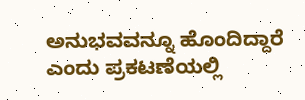ಅನುಭವವನ್ನೂ ಹೊಂದಿದ್ದಾರೆ ಎಂದು ಪ್ರಕಟಣೆಯಲ್ಲಿ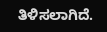ತಿಳಿಸಲಾಗಿದೆ.